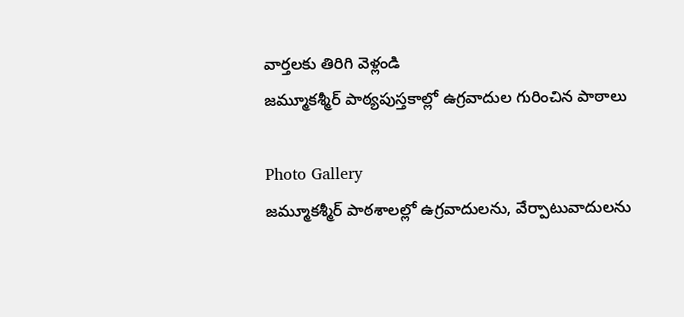వార్తలకు తిరిగి వెళ్లండి
జమ్మూకశ్మీర్ పాఠ్యపుస్తకాల్లో ఉగ్రవాదుల గురించిన పాఠాలు

Photo Gallery
జమ్మూకశ్మీర్ పాఠశాలల్లో ఉగ్రవాదులను, వేర్పాటువాదులను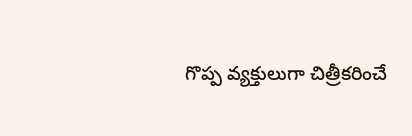గొప్ప వ్యక్తులుగా చిత్రీకరించే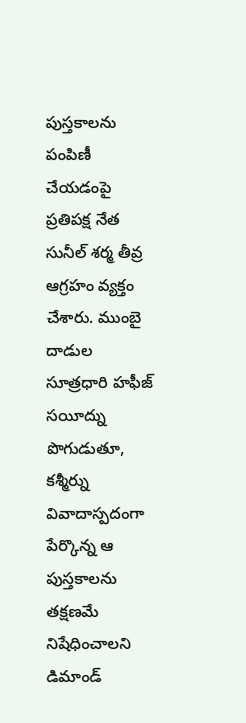పుస్తకాలను పంపిణీ చేయడంపై ప్రతిపక్ష నేత సునీల్ శర్మ తీవ్ర ఆగ్రహం వ్యక్తం చేశారు. ముంబై దాడుల సూత్రధారి హఫీజ్ సయీద్ను పొగుడుతూ, కశ్మీర్ను వివాదాస్పదంగా పేర్కొన్న ఆ పుస్తకాలను తక్షణమే నిషేధించాలని డిమాండ్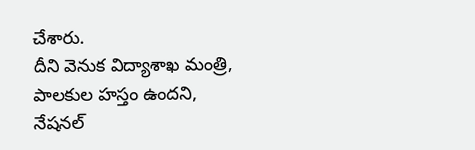చేశారు.
దీని వెనుక విద్యాశాఖ మంత్రి, పాలకుల హస్తం ఉందని, నేషనల్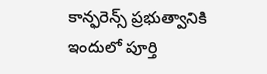కాన్ఫరెన్స్ ప్రభుత్వానికి ఇందులో పూర్తి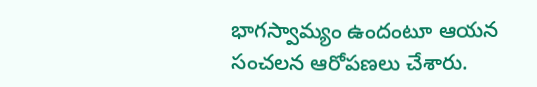భాగస్వామ్యం ఉందంటూ ఆయన సంచలన ఆరోపణలు చేశారు.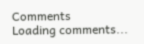Comments
Loading comments...